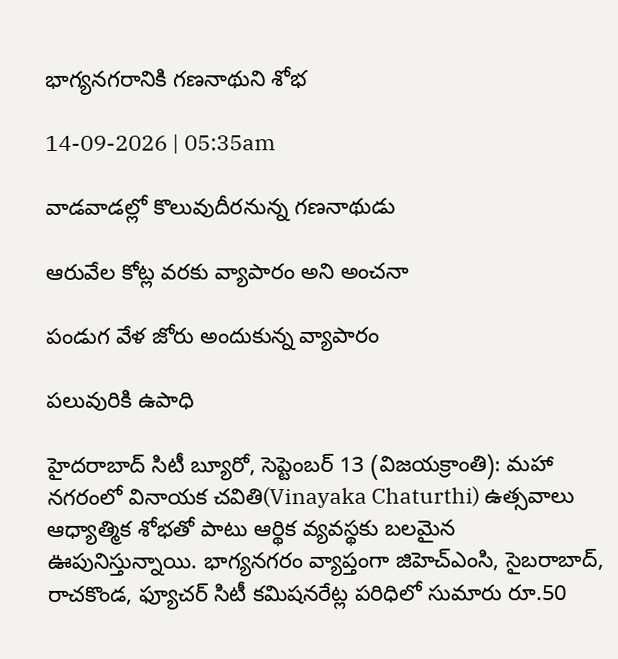భాగ్యనగరానికి గణనాథుని శోభ

14-09-2026 | 05:35am

వాడవాడల్లో కొలువుదీరనున్న గణనాథుడు

ఆరువేల కోట్ల వరకు వ్యాపారం అని అంచనా

పండుగ వేళ జోరు అందుకున్న వ్యాపారం

పలువురికి ఉపాధి

హైదరాబాద్ సిటీ బ్యూరో, సెప్టెంబర్ 13 (విజయక్రాంతి): మహా నగరంలో వినాయక చవితి(Vinayaka Chaturthi) ఉత్సవాలు ఆధ్యాత్మిక శోభతో పాటు ఆర్థిక వ్యవస్థకు బలమైన ఊపునిస్తున్నాయి. భాగ్యనగరం వ్యాప్తంగా జిహెచ్ఎంసి, సైబరాబాద్, రాచకొండ, ఫ్యూచర్ సిటీ కమిషనరేట్ల పరిధిలో సుమారు రూ.50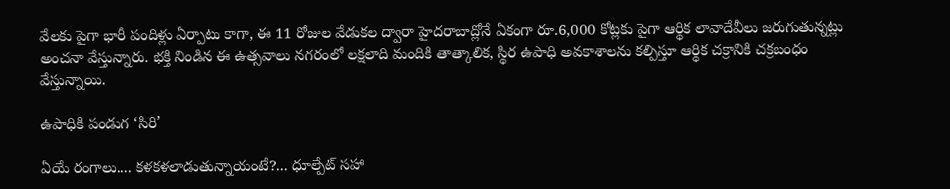వేలకు పైగా భారీ పందిళ్లు ఏర్పాటు కాగా, ఈ 11 రోజుల వేడుకల ద్వారా హైదరాబాద్లోనే ఏకంగా రూ.6,000 కోట్లకు పైగా ఆర్థిక లావాదేవీలు జరుగుతున్నట్లు అంచనా వేస్తున్నారు. భక్తి నిండిన ఈ ఉత్సవాలు నగరంలో లక్షలాది మందికి తాత్కాలిక, స్థిర ఉపాధి అవకాశాలను కల్పిస్తూ ఆర్థిక చక్రానికి చక్రబంధం వేస్తున్నాయి.

ఉపాధికి పండుగ ‘సిరి’

ఏయే రంగాలు.... కళకళలాడుతున్నాయంటే?... ధూల్పేట్ సహా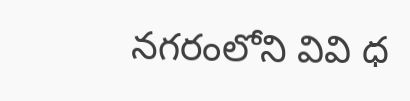నగరంలోని వివి ధ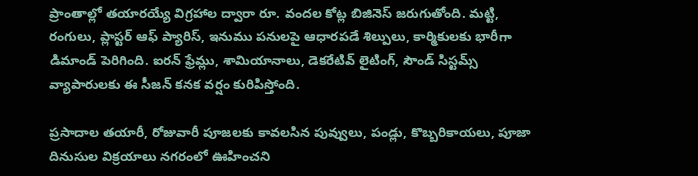ప్రాంతాల్లో తయారయ్యే విగ్రహాల ద్వారా రూ. వందల కోట్ల బిజినెస్ జరుగుతోంది. మట్టి, రంగులు, ప్లాస్టర్ ఆఫ్ ప్యారిస్, ఇనుము పనులపై ఆధారపడే శిల్పులు, కార్మికులకు భారీగా డిమాండ్ పెరిగింది. ఐరన్ ఫ్రేమ్లు, శామియానాలు, డెకరేటివ్ లైటింగ్, సౌండ్ సిస్టమ్స్ వ్యాపారులకు ఈ సీజన్ కనక వర్షం కురిపిస్తోంది.

ప్రసాదాల తయారీ, రోజువారీ పూజలకు కావలసిన పువ్వులు, పండ్లు, కొబ్బరికాయలు, పూజా దినుసుల విక్రయాలు నగరంలో ఊహించని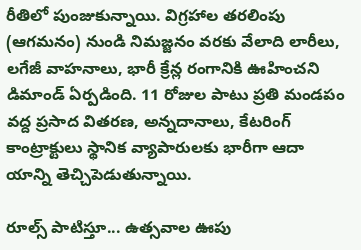రీతిలో పుంజుకున్నాయి. విగ్రహాల తరలింపు (ఆగమనం) నుండి నిమజ్జనం వరకు వేలాది లారీలు, లగేజీ వాహనాలు, భారీ క్రేన్ల రంగానికి ఊహించని డిమాండ్ ఏర్పడింది. 11 రోజుల పాటు ప్రతి మండపం వద్ద ప్రసాద వితరణ, అన్నదానాలు, కేటరింగ్ కాంట్రాక్టులు స్థానిక వ్యాపారులకు భారీగా ఆదా యాన్ని తెచ్చిపెడుతున్నాయి.

రూల్స్ పాటిస్తూ... ఉత్సవాల ఊపు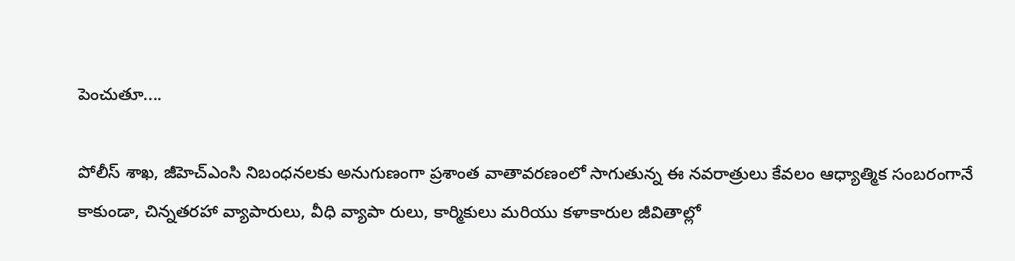పెంచుతూ....

పోలీస్ శాఖ, జీహెచ్‌ఎంసి నిబంధనలకు అనుగుణంగా ప్రశాంత వాతావరణంలో సాగుతున్న ఈ నవరాత్రులు కేవలం ఆధ్యాత్మిక సంబరంగానే కాకుండా, చిన్నతరహా వ్యాపారులు, వీధి వ్యాపా రులు, కార్మికులు మరియు కళాకారుల జీవితాల్లో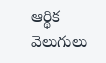ఆర్థిక వెలుగులు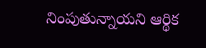నింపుతున్నాయని ఆర్థిక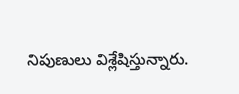నిపుణులు విశ్లేషిస్తున్నారు.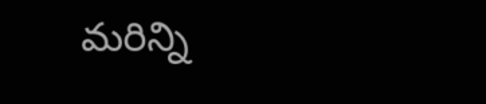మరిన్ని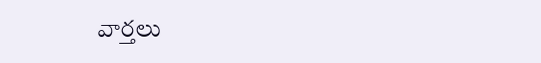వార్తలు